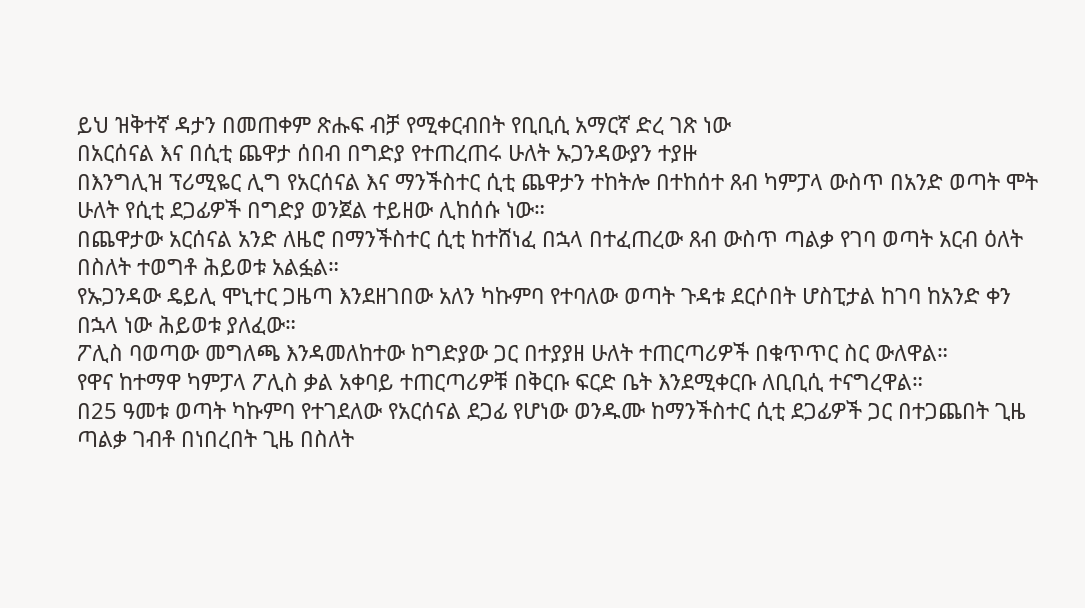ይህ ዝቅተኛ ዳታን በመጠቀም ጽሑፍ ብቻ የሚቀርብበት የቢቢሲ አማርኛ ድረ ገጽ ነው
በአርሰናል እና በሲቲ ጨዋታ ሰበብ በግድያ የተጠረጠሩ ሁለት ኡጋንዳውያን ተያዙ
በእንግሊዝ ፕሪሚዬር ሊግ የአርሰናል እና ማንችስተር ሲቲ ጨዋታን ተከትሎ በተከሰተ ጸብ ካምፓላ ውስጥ በአንድ ወጣት ሞት ሁለት የሲቲ ደጋፊዎች በግድያ ወንጀል ተይዘው ሊከሰሱ ነው።
በጨዋታው አርሰናል አንድ ለዜሮ በማንችስተር ሲቲ ከተሸነፈ በኋላ በተፈጠረው ጸብ ውስጥ ጣልቃ የገባ ወጣት አርብ ዕለት በስለት ተወግቶ ሕይወቱ አልፏል።
የኡጋንዳው ዴይሊ ሞኒተር ጋዜጣ እንደዘገበው አለን ካኩምባ የተባለው ወጣት ጉዳቱ ደርሶበት ሆስፒታል ከገባ ከአንድ ቀን በኋላ ነው ሕይወቱ ያለፈው።
ፖሊስ ባወጣው መግለጫ እንዳመለከተው ከግድያው ጋር በተያያዘ ሁለት ተጠርጣሪዎች በቁጥጥር ስር ውለዋል።
የዋና ከተማዋ ካምፓላ ፖሊስ ቃል አቀባይ ተጠርጣሪዎቹ በቅርቡ ፍርድ ቤት እንደሚቀርቡ ለቢቢሲ ተናግረዋል።
በ25 ዓመቱ ወጣት ካኩምባ የተገደለው የአርሰናል ደጋፊ የሆነው ወንዱሙ ከማንችስተር ሲቲ ደጋፊዎች ጋር በተጋጨበት ጊዜ ጣልቃ ገብቶ በነበረበት ጊዜ በስለት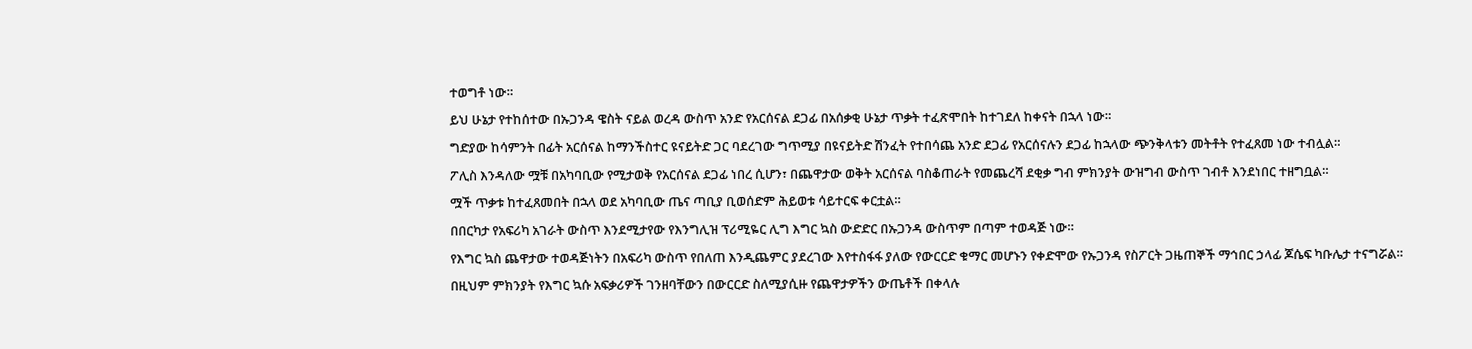ተወግቶ ነው።
ይህ ሁኔታ የተከሰተው በኡጋንዳ ዌስት ናይል ወረዳ ውስጥ አንድ የአርሰናል ደጋፊ በአሰቃቂ ሁኔታ ጥቃት ተፈጽሞበት ከተገደለ ከቀናት በኋላ ነው።
ግድያው ከሳምንት በፊት አርሰናል ከማንችስተር ዩናይትድ ጋር ባደረገው ግጥሚያ በዩናይትድ ሽንፈት የተበሳጨ አንድ ደጋፊ የአርሰናሉን ደጋፊ ከኋላው ጭንቅላቱን መትቶት የተፈጸመ ነው ተብሏል።
ፖሊስ እንዳለው ሟቹ በአካባቢው የሚታወቅ የአርሰናል ደጋፊ ነበረ ሲሆን፣ በጨዋታው ወቅት አርሰናል ባስቆጠራት የመጨረሻ ደቂቃ ግብ ምክንያት ውዝግብ ውስጥ ገብቶ እንደነበር ተዘግቧል።
ሟች ጥቃቱ ከተፈጸመበት በኋላ ወደ አካባቢው ጤና ጣቢያ ቢወሰድም ሕይወቱ ሳይተርፍ ቀርቷል።
በበርካታ የአፍሪካ አገራት ውስጥ እንደሚታየው የእንግሊዝ ፕሪሚዬር ሊግ እግር ኳስ ውድድር በኡጋንዳ ውስጥም በጣም ተወዳጅ ነው።
የእግር ኳስ ጨዋታው ተወዳጅነትን በአፍሪካ ውስጥ የበለጠ እንዲጨምር ያደረገው እየተስፋፋ ያለው የውርርድ ቁማር መሆኑን የቀድሞው የኡጋንዳ የስፖርት ጋዜጠኞች ማኅበር ኃላፊ ጆሴፍ ካቡሌታ ተናግሯል።
በዚህም ምክንያት የእግር ኳሱ አፍቃሪዎች ገንዘባቸውን በውርርድ ስለሚያሲዙ የጨዋታዎችን ውጤቶች በቀላሉ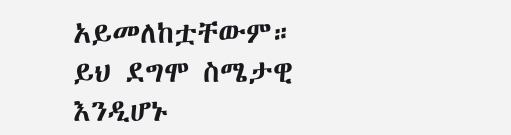አይመለከቷቸውም። ይህ ደግሞ ስሜታዊ እንዲሆኑ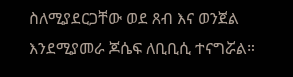ስለሚያደርጋቸው ወደ ጸብ እና ወንጀል እንደሚያመራ ጆሴፍ ለቢቢሲ ተናግሯል።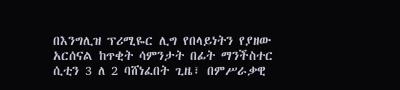በእንግሊዝ ፕሪሚዬር ሊግ የበላይነትን የያዘው አርሰናል ከጥቂት ሳምንታት በፊት ማንችስተር ሲቲን 3 ለ 2 ባሸነፈበት ጊዜ፣ በምሥራቃዊ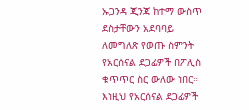ኡጋንዳ ጂንጃ ከተማ ውስጥ ደስታቸውን አደባባይ ለመግለጽ የወጡ ስምንት የአርሰናል ደጋፊዎች በፖሊስ ቁጥጥር ስር ውለው ነበር።
እነዚህ የአርሰናል ደጋፊዎች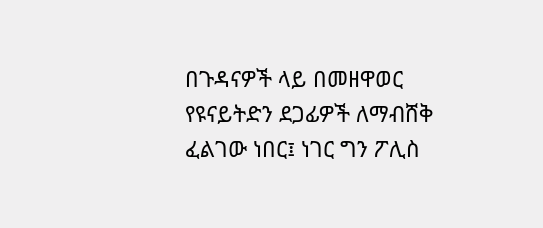በጉዳናዎች ላይ በመዘዋወር የዩናይትድን ደጋፊዎች ለማብሸቅ ፈልገው ነበር፤ ነገር ግን ፖሊስ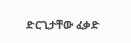ድርጊታቸው ፈቃድ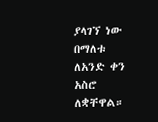ያላገኘ ነው በማለቱ ለአንድ ቀን አስሮ ለቋቸዋል።